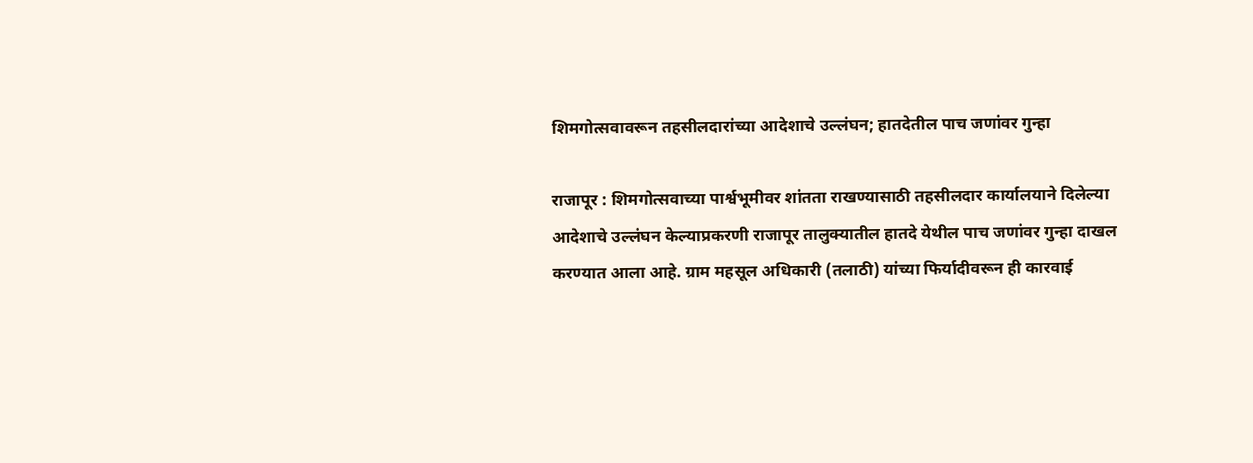शिमगोत्सवावरून तहसीलदारांच्या आदेशाचे उल्लंघन; हातदेतील पाच जणांवर गुन्हा

राजापूर : शिमगोत्सवाच्या पार्श्वभूमीवर शांतता राखण्यासाठी तहसीलदार कार्यालयाने दिलेल्या आदेशाचे उल्लंघन केल्याप्रकरणी राजापूर तालुक्यातील हातदे येथील पाच जणांवर गुन्हा दाखल करण्यात आला आहे. ग्राम महसूल अधिकारी (तलाठी) यांच्या फिर्यादीवरून ही कारवाई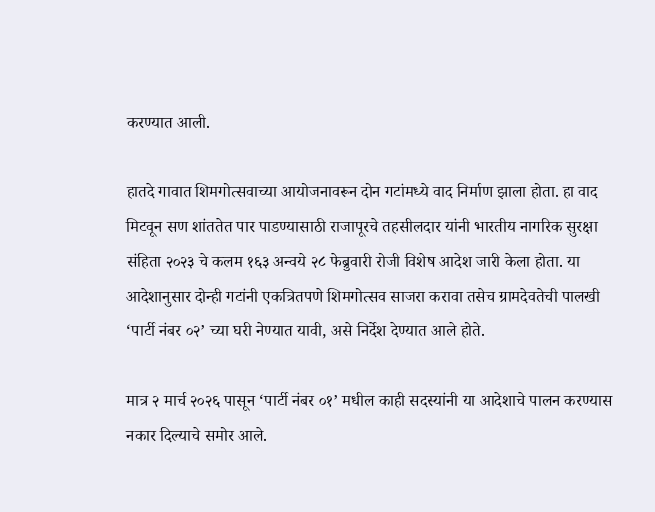करण्यात आली.

हातदे गावात शिमगोत्सवाच्या आयोजनावरून दोन गटांमध्ये वाद निर्माण झाला होता. हा वाद मिटवून सण शांततेत पार पाडण्यासाठी राजापूरचे तहसीलदार यांनी भारतीय नागरिक सुरक्षा संहिता २०२३ चे कलम १६३ अन्वये २८ फेब्रुवारी रोजी विशेष आदेश जारी केला होता. या आदेशानुसार दोन्ही गटांनी एकत्रितपणे शिमगोत्सव साजरा करावा तसेच ग्रामदेवतेची पालखी ‘पार्टी नंबर ०२’ च्या घरी नेण्यात यावी, असे निर्देश देण्यात आले होते.

मात्र २ मार्च २०२६ पासून ‘पार्टी नंबर ०१’ मधील काही सदस्यांनी या आदेशाचे पालन करण्यास नकार दिल्याचे समोर आले.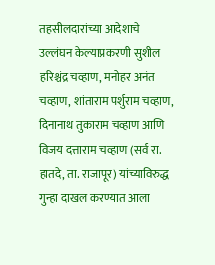तहसीलदारांच्या आदेशाचे उल्लंघन केल्याप्रकरणी सुशील हरिश्चंद्र चव्हाण, मनोहर अनंत चव्हाण, शांताराम पर्शुराम चव्हाण, दिनानाथ तुकाराम चव्हाण आणि विजय दत्ताराम चव्हाण (सर्व रा. हातदे, ता. राजापूर) यांच्याविरुद्ध गुन्हा दाखल करण्यात आला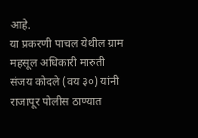आहे.
या प्रकरणी पाचल येथील ग्राम महसूल अधिकारी मारुती संजय कोदले (वय ३०) यांनी राजापूर पोलीस ठाण्यात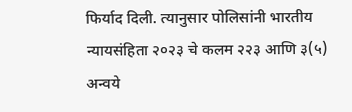फिर्याद दिली. त्यानुसार पोलिसांनी भारतीय न्यायसंहिता २०२३ चे कलम २२३ आणि ३(५) अन्वये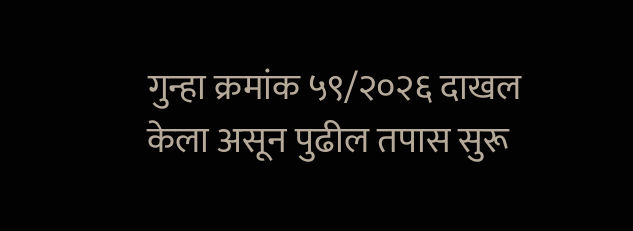गुन्हा क्रमांक ५९/२०२६ दाखल केला असून पुढील तपास सुरू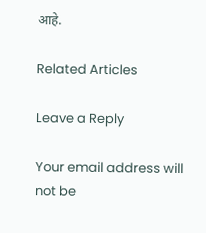आहे.

Related Articles

Leave a Reply

Your email address will not be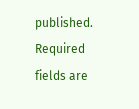published. Required fields are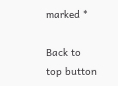marked *

Back to top button